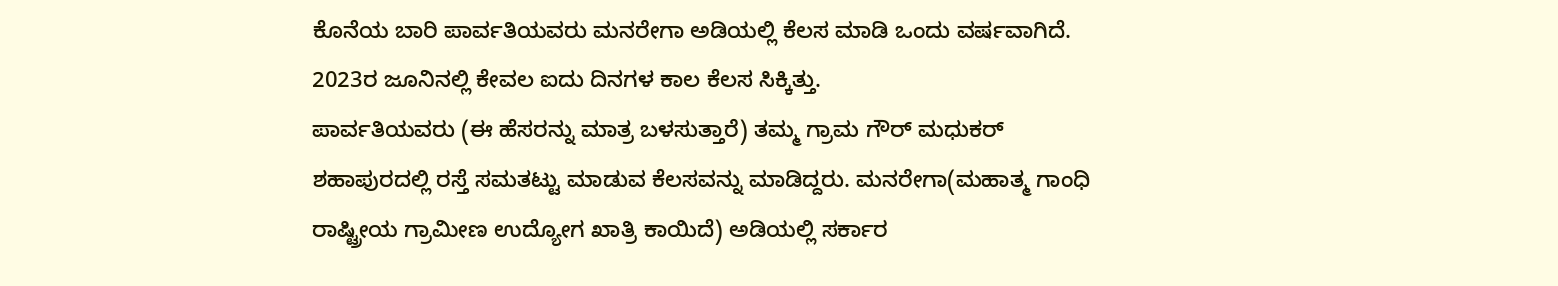ಕೊನೆಯ ಬಾರಿ ಪಾರ್ವತಿಯವರು ಮನರೇಗಾ ಅಡಿಯಲ್ಲಿ ಕೆಲಸ ಮಾಡಿ ಒಂದು ವರ್ಷವಾಗಿದೆ. 2023ರ ಜೂನಿನಲ್ಲಿ ಕೇವಲ ಐದು ದಿನಗಳ ಕಾಲ ಕೆಲಸ ಸಿಕ್ಕಿತ್ತು.
ಪಾರ್ವತಿಯವರು (ಈ ಹೆಸರನ್ನು ಮಾತ್ರ ಬಳಸುತ್ತಾರೆ) ತಮ್ಮ ಗ್ರಾಮ ಗೌರ್ ಮಧುಕರ್ ಶಹಾಪುರದಲ್ಲಿ ರಸ್ತೆ ಸಮತಟ್ಟು ಮಾಡುವ ಕೆಲಸವನ್ನು ಮಾಡಿದ್ದರು. ಮನರೇಗಾ(ಮಹಾತ್ಮ ಗಾಂಧಿ ರಾಷ್ಟ್ರೀಯ ಗ್ರಾಮೀಣ ಉದ್ಯೋಗ ಖಾತ್ರಿ ಕಾಯಿದೆ) ಅಡಿಯಲ್ಲಿ ಸರ್ಕಾರ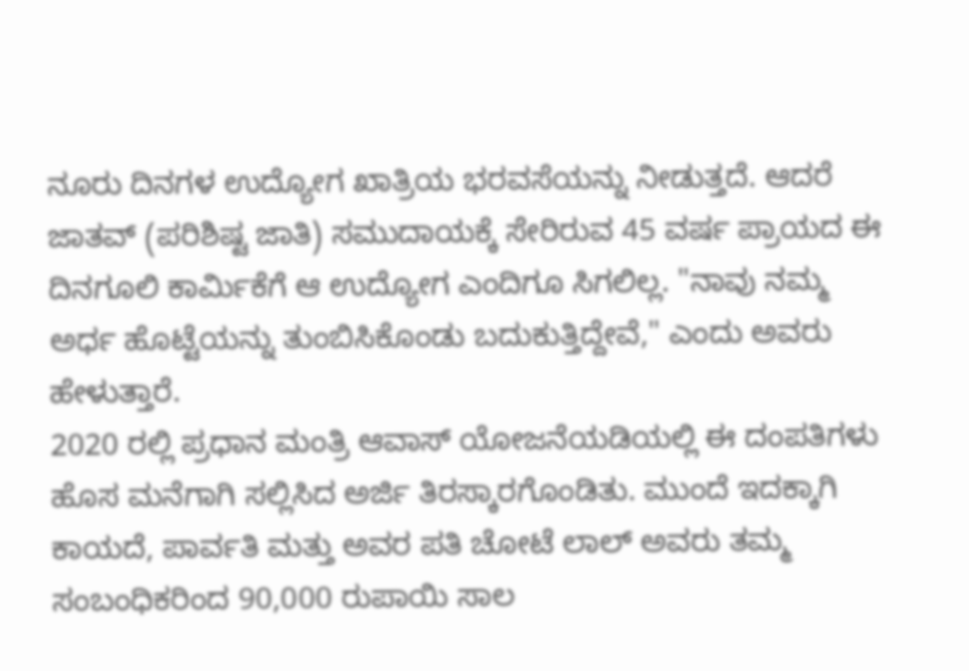ನೂರು ದಿನಗಳ ಉದ್ಯೋಗ ಖಾತ್ರಿಯ ಭರವಸೆಯನ್ನು ನೀಡುತ್ತದೆ. ಆದರೆ ಜಾತವ್ (ಪರಿಶಿಷ್ಟ ಜಾತಿ) ಸಮುದಾಯಕ್ಕೆ ಸೇರಿರುವ 45 ವರ್ಷ ಪ್ರಾಯದ ಈ ದಿನಗೂಲಿ ಕಾರ್ಮಿಕೆಗೆ ಆ ಉದ್ಯೋಗ ಎಂದಿಗೂ ಸಿಗಲಿಲ್ಲ. "ನಾವು ನಮ್ಮ ಅರ್ಧ ಹೊಟ್ಟೆಯನ್ನು ತುಂಬಿಸಿಕೊಂಡು ಬದುಕುತ್ತಿದ್ದೇವೆ," ಎಂದು ಅವರು ಹೇಳುತ್ತಾರೆ.
2020 ರಲ್ಲಿ ಪ್ರಧಾನ ಮಂತ್ರಿ ಆವಾಸ್ ಯೋಜನೆಯಡಿಯಲ್ಲಿ ಈ ದಂಪತಿಗಳು ಹೊಸ ಮನೆಗಾಗಿ ಸಲ್ಲಿಸಿದ ಅರ್ಜಿ ತಿರಸ್ಕಾರಗೊಂಡಿತು. ಮುಂದೆ ಇದಕ್ಕಾಗಿ ಕಾಯದೆ, ಪಾರ್ವತಿ ಮತ್ತು ಅವರ ಪತಿ ಚೋಟೆ ಲಾಲ್ ಅವರು ತಮ್ಮ ಸಂಬಂಧಿಕರಿಂದ 90,000 ರುಪಾಯಿ ಸಾಲ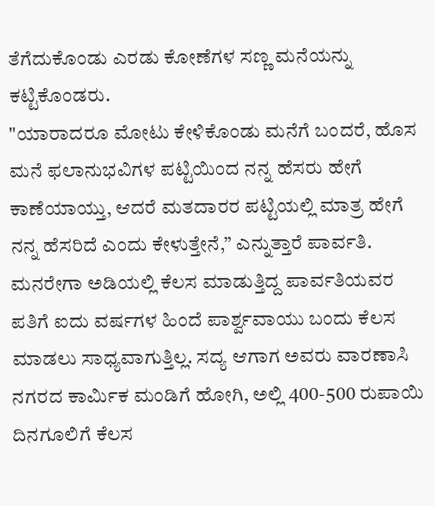ತೆಗೆದುಕೊಂಡು ಎರಡು ಕೋಣೆಗಳ ಸಣ್ಣ ಮನೆಯನ್ನು ಕಟ್ಟಿಕೊಂಡರು.
"ಯಾರಾದರೂ ಮೋಟು ಕೇಳಿಕೊಂಡು ಮನೆಗೆ ಬಂದರೆ, ಹೊಸ ಮನೆ ಫಲಾನುಭವಿಗಳ ಪಟ್ಟಿಯಿಂದ ನನ್ನ ಹೆಸರು ಹೇಗೆ ಕಾಣೆಯಾಯ್ತು, ಆದರೆ ಮತದಾರರ ಪಟ್ಟಿಯಲ್ಲಿ ಮಾತ್ರ ಹೇಗೆ ನನ್ನ ಹೆಸರಿದೆ ಎಂದು ಕೇಳುತ್ತೇನೆ,” ಎನ್ನುತ್ತಾರೆ ಪಾರ್ವತಿ. ಮನರೇಗಾ ಅಡಿಯಲ್ಲಿ ಕೆಲಸ ಮಾಡುತ್ತಿದ್ದ ಪಾರ್ವತಿಯವರ ಪತಿಗೆ ಐದು ವರ್ಷಗಳ ಹಿಂದೆ ಪಾರ್ಶ್ವವಾಯು ಬಂದು ಕೆಲಸ ಮಾಡಲು ಸಾಧ್ಯವಾಗುತ್ತಿಲ್ಲ. ಸದ್ಯ ಆಗಾಗ ಅವರು ವಾರಣಾಸಿ ನಗರದ ಕಾರ್ಮಿಕ ಮಂಡಿಗೆ ಹೋಗಿ, ಅಲ್ಲಿ 400-500 ರುಪಾಯಿ ದಿನಗೂಲಿಗೆ ಕೆಲಸ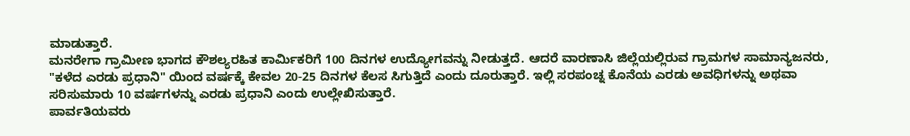ಮಾಡುತ್ತಾರೆ.
ಮನರೇಗಾ ಗ್ರಾಮೀಣ ಭಾಗದ ಕೌಶಲ್ಯರಹಿತ ಕಾರ್ಮಿಕರಿಗೆ 100 ದಿನಗಳ ಉದ್ಯೋಗವನ್ನು ನೀಡುತ್ತದೆ. ಆದರೆ ವಾರಣಾಸಿ ಜಿಲ್ಲೆಯಲ್ಲಿರುವ ಗ್ರಾಮಗಳ ಸಾಮಾನ್ಯಜನರು, "ಕಳೆದ ಎರಡು ಪ್ರಧಾನಿ" ಯಿಂದ ವರ್ಷಕ್ಕೆ ಕೇವಲ 20-25 ದಿನಗಳ ಕೆಲಸ ಸಿಗುತ್ತಿದೆ ಎಂದು ದೂರುತ್ತಾರೆ. ಇಲ್ಲಿ ಸರಪಂಚ್ನ ಕೊನೆಯ ಎರಡು ಅವಧಿಗಳನ್ನು ಅಥವಾ ಸರಿಸುಮಾರು 10 ವರ್ಷಗಳನ್ನು ಎರಡು ಪ್ರಧಾನಿ ಎಂದು ಉಲ್ಲೇಖಿಸುತ್ತಾರೆ.
ಪಾರ್ವತಿಯವರು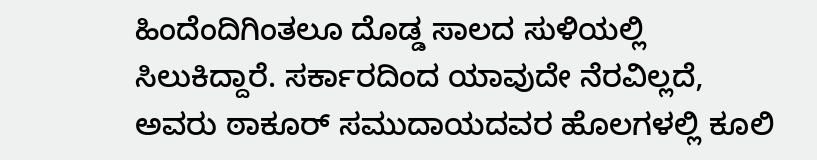ಹಿಂದೆಂದಿಗಿಂತಲೂ ದೊಡ್ಡ ಸಾಲದ ಸುಳಿಯಲ್ಲಿ ಸಿಲುಕಿದ್ದಾರೆ. ಸರ್ಕಾರದಿಂದ ಯಾವುದೇ ನೆರವಿಲ್ಲದೆ, ಅವರು ಠಾಕೂರ್ ಸಮುದಾಯದವರ ಹೊಲಗಳಲ್ಲಿ ಕೂಲಿ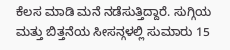ಕೆಲಸ ಮಾಡಿ ಮನೆ ನಡೆಸುತ್ತಿದ್ದಾರೆ. ಸುಗ್ಗಿಯ ಮತ್ತು ಬಿತ್ತನೆಯ ಸೀಸನ್ಗಳಲ್ಲಿ ಸುಮಾರು 15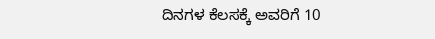ದಿನಗಳ ಕೆಲಸಕ್ಕೆ ಅವರಿಗೆ 10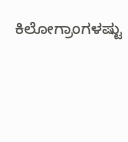ಕಿಲೋಗ್ರಾಂಗಳಷ್ಟು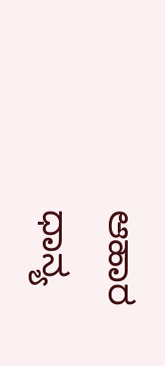ಆಹಾರ ಧಾನ್ಯ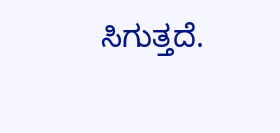ಸಿಗುತ್ತದೆ.